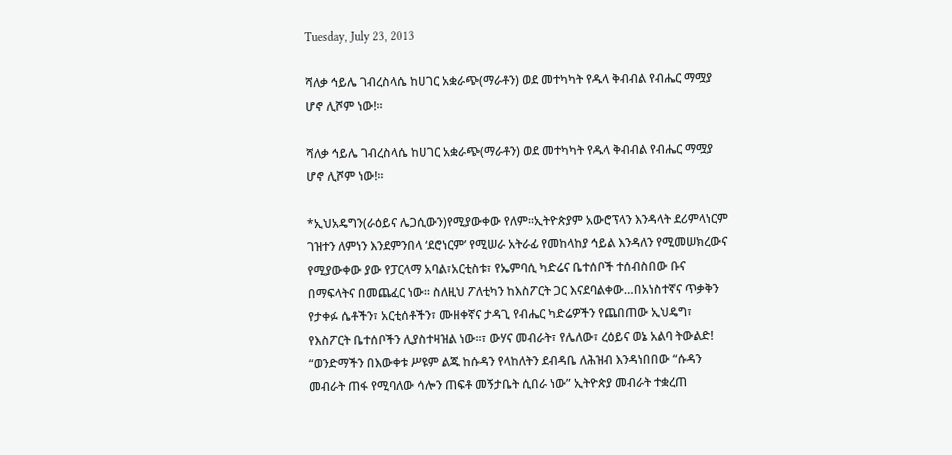Tuesday, July 23, 2013

ሻለቃ ኅይሌ ገብረስላሴ ከሀገር አቋራጭ(ማራቶን) ወደ መተካካት የዱላ ቅብብል የብሔር ማሟያ ሆኖ ሊሾም ነው!።

ሻለቃ ኅይሌ ገብረስላሴ ከሀገር አቋራጭ(ማራቶን) ወደ መተካካት የዱላ ቅብብል የብሔር ማሟያ ሆኖ ሊሾም ነው!።

*ኢህአዴግን(ራዕይና ሌጋሲውን)የሚያውቀው የለም።ኢትዮጵያም አውሮፕላን እንዳላት ደሪምላነርም ገዝተን ለምነን እንደምንበላ ‘ደሮነርም’ የሚሠራ አትራፊ የመከላከያ ኅይል እንዳለን የሚመሠክረውና የሚያውቀው ያው የፓርላማ አባል፣አርቲስቱ፣ የኤምባሲ ካድሬና ቤተሰቦች ተሰብስበው ቡና በማፍላትና በመጨፈር ነው። ስለዚህ ፖለቲካን ከእስፖርት ጋር እናደባልቀው…በአነስተኛና ጥቃቅን የታቀፉ ሴቶችን፣ አርቲሰቶችን፣ ሙዘቀኛና ታዳጊ የብሔር ካድሬዎችን የጨበጠው ኢህዴግ፣ የእስፖርት ቤተሰቦችን ሊያስተዛዝል ነው።፣ ውሃና መብራት፣ የሌለው፣ ረዕይና ወኔ አልባ ትውልድ! “ወንድማችን በእውቀቱ ሥዩም ልጁ ከሱዳን የላከለትን ደብዳቤ ለሕዝብ እንዳነበበው “ሱዳን መብራት ጠፋ የሚባለው ሳሎን ጠፍቶ መኝታቤት ሲበራ ነው” ኢትዮጵያ መብራት ተቋረጠ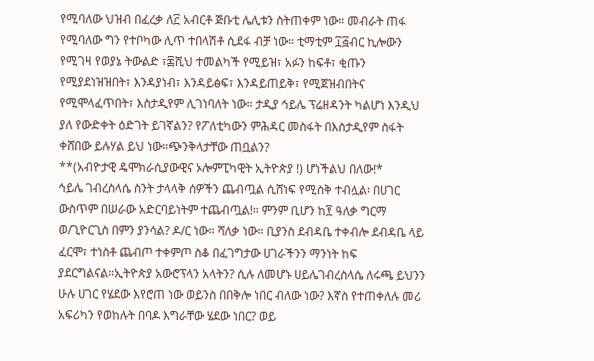የሚባለው ህዝብ በፈረቃ ለ፫ አብርቶ ጅቡቲ ሌሊቱን ስትጠቀም ነው። መብራት ጠፋ የሚባለው ግን የተቦካው ሊጥ ተበላሽቶ ሲደፋ ብቻ ነው። ቲማቲም ፲፭ብር ኪሎውን የሚገዛ የወያኔ ትውልድ ፣፷ሺህ ተመልካች የሚይዝ፣ አፉን ከፍቶ፣ ቂጡን የሚያደነዝዝበት፣ እንዳያነብ፣ እንዳይፅፍ፣ እንዳይጠይቅ፣ የሚጀዝብበትና የሚሞላፈጥበት፣ እስታዲየም ሊገነባለት ነው። ታዲያ ኅይሌ ፕሬዘዳንት ካልሆነ እንዲህ ያለ የውድቀት ዕድገት ይገኛልን? የፖለቲካውን ምሕዳር መስፋት በእስታዲየም ስፋት ቀሸበው ይሉሃል ይህ ነው።ጭንቅላታቸው ጠቧልን?
**(አብዮታዊ ዴሞክራሲያውዊና ኦሎምፒካዊት ኢትዮጵያ !) ሆነችልህ በለው!*
ኅይሌ ገብረስላሴ ስንት ታላላቅ ሰዎችን ጨብጧል ሲሸነፍ የሚስቅ ተብሏል፡ በሀገር ውስጥም በሠራው አድርባይነትም ተጨብጧል!። ምንም ቢሆን ከ፻ ዓለቃ ግርማ ወ/ጊዮርጊስ በምን ያንሳል? ዶ/ር ነው። ሻለቃ ነው። ቢያንስ ደብዳቤ ተቀብሎ ደብዳቤ ላይ ፈርሞ፣ ተነስቶ ጨብጦ ተቀምጦ ስቆ በፈገግታው ሀገራችንን ማንነት ከፍ ያደርግልናል።ኢትዮጵያ አውሮፕላን አላትን? ሲሉ ለመሆኑ ሀይሌገብረስላሴ ለሩጫ ይህንን ሁሉ ሀገር የሄደው እየሮጠ ነው ወይንስ በበቅሎ ነበር ብለው ነው? እኛስ የተጠቀለሉ መሪ አፍሪካን የወከሉት በባዶ እግራቸው ሄደው ነበር? ወይ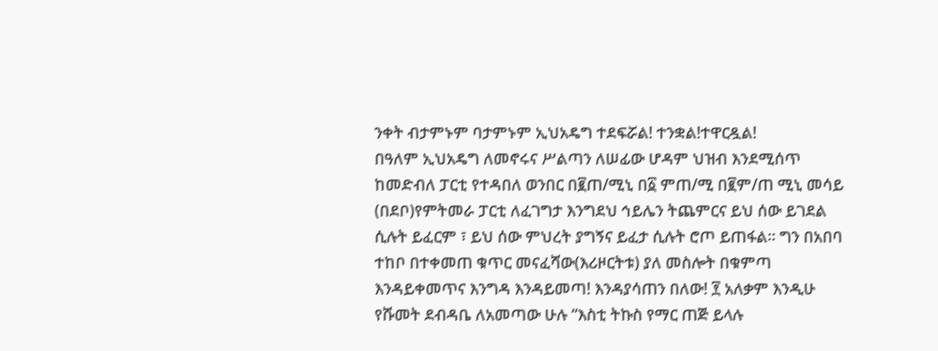ንቀት ብታምኑም ባታምኑም ኢህአዴግ ተደፍሯል! ተንቋል!ተዋርዷል!
በዓለም ኢህአዴግ ለመኖሩና ሥልጣን ለሠፊው ሆዳም ህዝብ እንደሚሰጥ ከመድብለ ፓርቲ የተዳበለ ወንበር በ፪ጠ/ሚኒ በ፩ ምጠ/ሚ በ፪ም/ጠ ሚኒ መሳይ (በደቦ)የምትመራ ፓርቲ ለፈገግታ እንግደህ ኅይሌን ትጨምርና ይህ ሰው ይገደል ሲሉት ይፈርም ፣ ይህ ሰው ምህረት ያግኝና ይፈታ ሲሉት ሮጦ ይጠፋል። ግን በአበባ ተከቦ በተቀመጠ ቁጥር መናፈሻው(እሪዞርትቱ) ያለ መስሎት በቁምጣ እንዳይቀመጥና እንግዳ እንዳይመጣ! እንዳያሳጠን በለው! ፻ አለቃም እንዲሁ የሹመት ደብዳቤ ለአመጣው ሁሉ “እስቲ ትኩስ የማር ጠጅ ይላሉ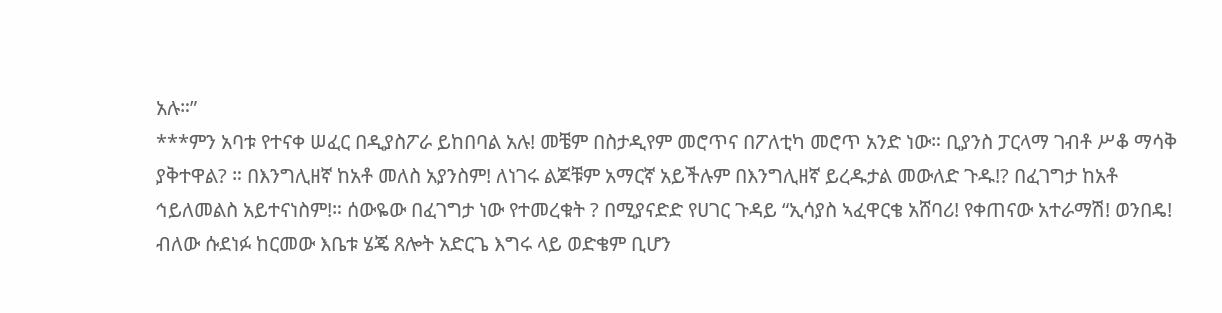አሉ።”
***ምን አባቱ የተናቀ ሠፈር በዲያስፖራ ይከበባል አሉ! መቼም በስታዲየም መሮጥና በፖለቲካ መሮጥ አንድ ነው። ቢያንስ ፓርላማ ገብቶ ሥቆ ማሳቅ ያቅተዋል? ። በእንግሊዘኛ ከአቶ መለስ አያንስም! ለነገሩ ልጆቹም አማርኛ አይችሉም በእንግሊዘኛ ይረዱታል መውለድ ጉዱ!? በፈገግታ ከአቶ ኅይለመልስ አይተናነስም!። ሰውዬው በፈገግታ ነው የተመረቁት ? በሚያናድድ የሀገር ጉዳይ “ኢሳያስ ኣፈዋርቄ አሸባሪ! የቀጠናው አተራማሽ! ወንበዴ! ብለው ሱደነፉ ከርመው እቤቱ ሄጄ ጸሎት አድርጌ እግሩ ላይ ወድቄም ቢሆን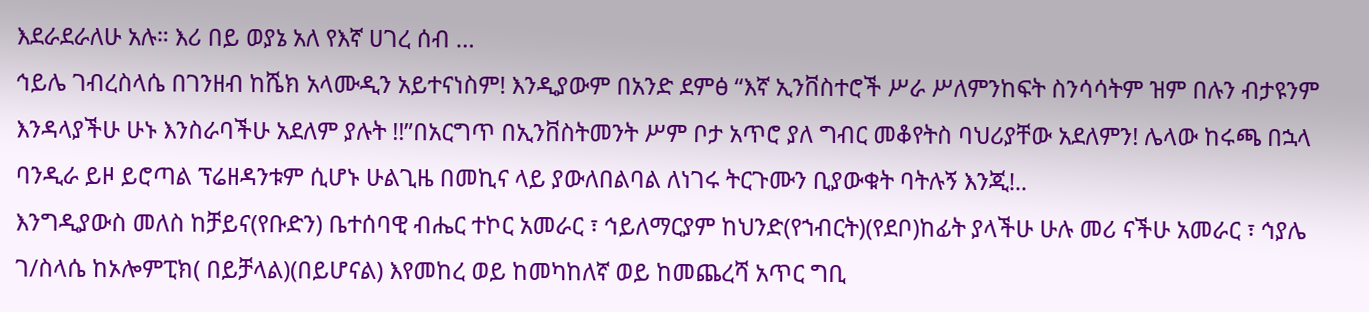እደራደራለሁ አሉ። እሪ በይ ወያኔ አለ የእኛ ሀገረ ሰብ …
ኅይሌ ገብረስላሴ በገንዘብ ከሼክ አላሙዲን አይተናነስም! እንዲያውም በአንድ ደምፅ “እኛ ኢንቨስተሮች ሥራ ሥለምንከፍት ስንሳሳትም ዝም በሉን ብታዩንም እንዳላያችሁ ሁኑ እንስራባችሁ አደለም ያሉት !!”በአርግጥ በኢንቨስትመንት ሥም ቦታ አጥሮ ያለ ግብር መቆየትስ ባህሪያቸው አደለምን! ሌላው ከሩጫ በኋላ ባንዲራ ይዞ ይሮጣል ፕሬዘዳንቱም ሲሆኑ ሁልጊዜ በመኪና ላይ ያውለበልባል ለነገሩ ትርጉሙን ቢያውቁት ባትሉኝ እንጂ!..
እንግዲያውስ መለስ ከቻይና(የቡድን) ቤተሰባዊ ብሔር ተኮር አመራር ፣ ኅይለማርያም ከህንድ(የኀብርት)(የደቦ)ከፊት ያላችሁ ሁሉ መሪ ናችሁ አመራር ፣ ኅያሌ ገ/ስላሴ ከኦሎምፒክ( በይቻላል)(በይሆናል) እየመከረ ወይ ከመካከለኛ ወይ ከመጨረሻ አጥር ግቢ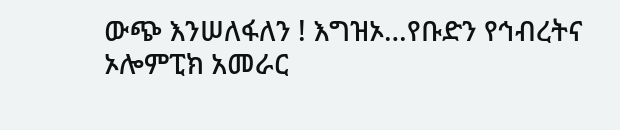ውጭ እንሠለፋለን ! እግዝኦ…የቡድን የኅብረትና ኦሎምፒክ አመራር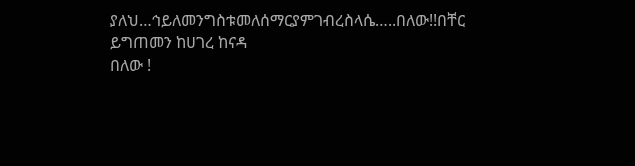ያለህ…ኅይለመንግስቱመለሰማርያምገብረስላሴ…..በለው!!በቸር ይግጠመን ከሀገረ ከናዳ
በለው !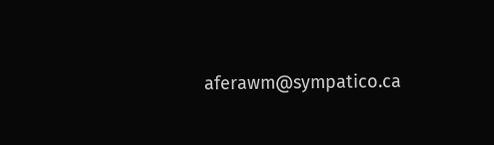aferawm@sympatico.ca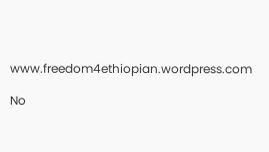www.freedom4ethiopian.wordpress.com

No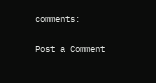comments:

Post a Comment